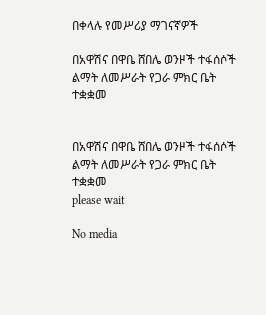በቀላሉ የመሥሪያ ማገናኛዎች

በአዋሽና በዋቤ ሸበሌ ወንዞች ተፋሰሶች ልማት ለመሥራት የጋራ ምክር ቤት ተቋቋመ


በአዋሽና በዋቤ ሸበሌ ወንዞች ተፋሰሶች ልማት ለመሥራት የጋራ ምክር ቤት ተቋቋመ
please wait

No media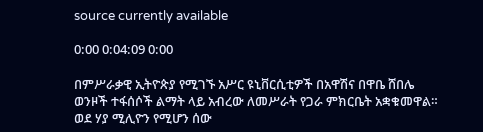source currently available

0:00 0:04:09 0:00

በምሥራቃዊ ኢትዮጵያ የሚገኙ አሥር ዩኒቨርሲቲዎች በአዋሽና በዋቤ ሸበሌ ወንዞች ተፋሰሶች ልማት ላይ አብረው ለመሥራት የጋራ ምክርቤት አቋቁመዋል። ወደ ሃያ ሚሊዮን የሚሆን ሰው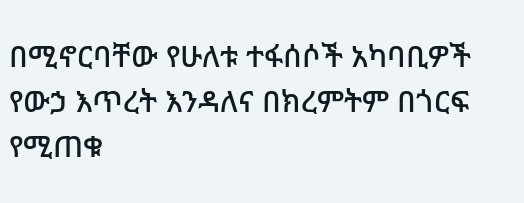በሚኖርባቸው የሁለቱ ተፋሰሶች አካባቢዎች የውኃ እጥረት እንዳለና በክረምትም በጎርፍ የሚጠቁ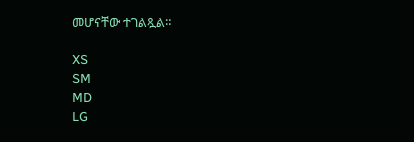መሆናቸው ተገልጿል።

XS
SM
MD
LG